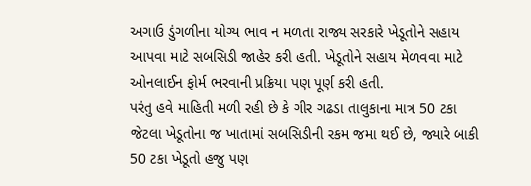અગાઉ ડુંગળીના યોગ્ય ભાવ ન મળતા રાજ્ય સરકારે ખેડૂતોને સહાય આપવા માટે સબસિડી જાહેર કરી હતી. ખેડૂતોને સહાય મેળવવા માટે ઓનલાઈન ફોર્મ ભરવાની પ્રક્રિયા પણ પૂર્ણ કરી હતી.
પરંતુ હવે માહિતી મળી રહી છે કે ગીર ગઢડા તાલુકાના માત્ર 50 ટકા જેટલા ખેડૂતોના જ ખાતામાં સબસિડીની રકમ જમા થઈ છે, જ્યારે બાકી 50 ટકા ખેડૂતો હજુ પણ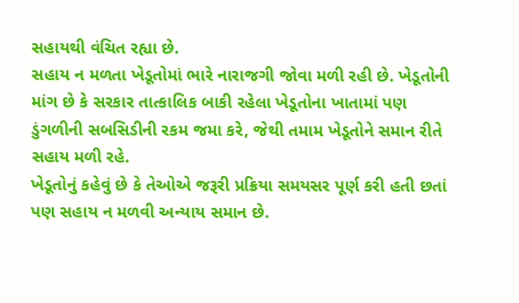સહાયથી વંચિત રહ્યા છે.
સહાય ન મળતા ખેડૂતોમાં ભારે નારાજગી જોવા મળી રહી છે. ખેડૂતોની માંગ છે કે સરકાર તાત્કાલિક બાકી રહેલા ખેડૂતોના ખાતામાં પણ ડુંગળીની સબસિડીની રકમ જમા કરે, જેથી તમામ ખેડૂતોને સમાન રીતે સહાય મળી રહે.
ખેડૂતોનું કહેવું છે કે તેઓએ જરૂરી પ્રક્રિયા સમયસર પૂર્ણ કરી હતી છતાં પણ સહાય ન મળવી અન્યાય સમાન છે.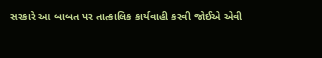સરકારે આ બાબત પર તાત્કાલિક કાર્યવાહી કરવી જોઈએ એવી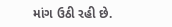માંગ ઉઠી રહી છે.